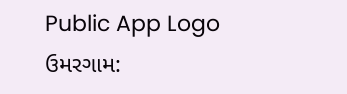Public App Logo
ઉમરગામ: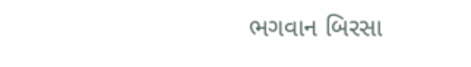ભગવાન બિરસા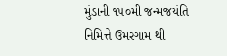મુંડાની ૧૫૦મી જન્મજયંતિ નિમિત્તે ઉમરગામ થી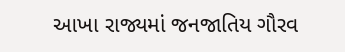આખા રાજ્યમાં જનજાતિય ગૌરવ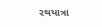રથયાત્રા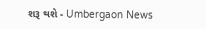શરૂ થશે - Umbergaon News